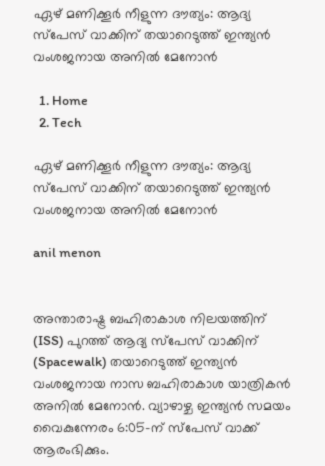ഏഴ് മണിക്കൂർ നീളുന്ന ദൗത്യം: ആദ്യ സ്പേസ് വാക്കിന് തയാറെടുത്ത് ഇന്ത്യൻ വംശജനായ അനിൽ മേനോൻ

  1. Home
  2. Tech

ഏഴ് മണിക്കൂർ നീളുന്ന ദൗത്യം: ആദ്യ സ്പേസ് വാക്കിന് തയാറെടുത്ത് ഇന്ത്യൻ വംശജനായ അനിൽ മേനോൻ

anil menon


അന്താരാഷ്ട്ര ബഹിരാകാശ നിലയത്തിന് (ISS) പുറത്ത് ആദ്യ സ്പേസ് വാക്കിന് (Spacewalk) തയാറെടുത്ത് ഇന്ത്യൻ വംശജനായ നാസ ബഹിരാകാശ യാത്രികൻ അനിൽ മേനോൻ. വ്യാഴാഴ്ച ഇന്ത്യൻ സമയം വൈകുന്നേരം 6:05-ന് സ്പേസ് വാക്ക് ആരംഭിക്കും.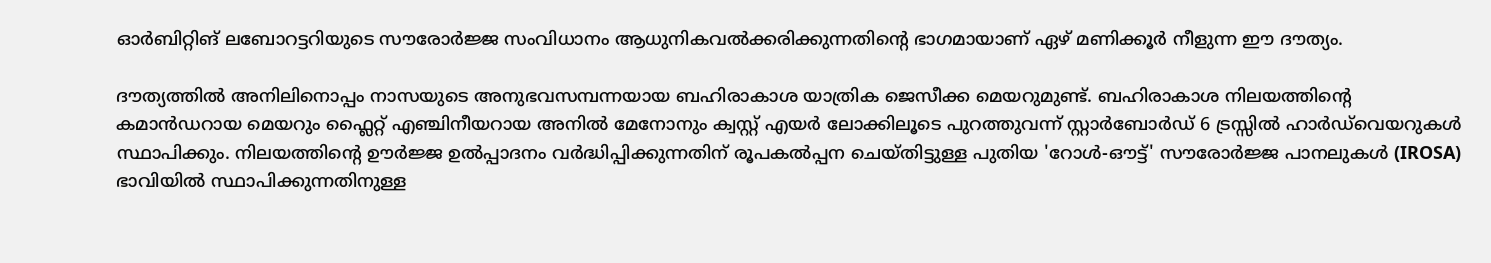ഓർബിറ്റിങ് ലബോറട്ടറിയുടെ സൗരോർജ്ജ സംവിധാനം ആധുനികവൽക്കരിക്കുന്നതിന്റെ ഭാഗമായാണ് ഏഴ് മണിക്കൂർ നീളുന്ന ഈ ദൗത്യം.

ദൗത്യത്തിൽ അനിലിനൊപ്പം നാസയുടെ അനുഭവസമ്പന്നയായ ബഹിരാകാശ യാത്രിക ജെസീക്ക മെയറുമുണ്ട്. ബഹിരാകാശ നിലയത്തിന്റെ കമാൻഡറായ മെയറും ഫ്ലൈറ്റ് എഞ്ചിനീയറായ അനിൽ മേനോനും ക്വസ്റ്റ് എയർ ലോക്കിലൂടെ പുറത്തുവന്ന് സ്റ്റാർബോർഡ് 6 ട്രസ്സിൽ ഹാർഡ്‌വെയറുകൾ സ്ഥാപിക്കും. നിലയത്തിന്റെ ഊർജ്ജ ഉൽപ്പാദനം വർദ്ധിപ്പിക്കുന്നതിന് രൂപകൽപ്പന ചെയ്തിട്ടുള്ള പുതിയ 'റോൾ-ഔട്ട്' സൗരോർജ്ജ പാനലുകൾ (IROSA) ഭാവിയിൽ സ്ഥാപിക്കുന്നതിനുള്ള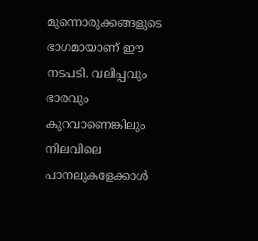മുന്നൊരുക്കങ്ങളുടെ ഭാഗമായാണ് ഈ നടപടി. വലിപ്പവും ഭാരവും കുറവാണെങ്കിലും നിലവിലെ പാനലുകളേക്കാൾ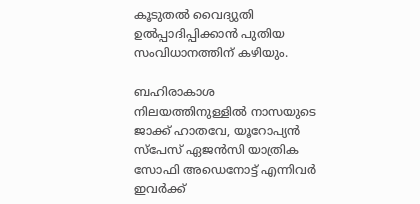കൂടുതൽ വൈദ്യുതി ഉൽപ്പാദിപ്പിക്കാൻ പുതിയ സംവിധാനത്തിന് കഴിയും.

ബഹിരാകാശ നിലയത്തിനുള്ളിൽ നാസയുടെ ജാക്ക് ഹാതവേ, യൂറോപ്യൻ സ്പേസ് ഏജൻസി യാത്രിക സോഫി അഡെനോട്ട് എന്നിവർ ഇവർക്ക്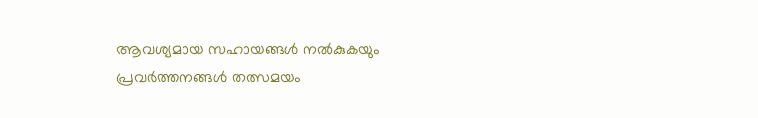ആവശ്യമായ സഹായങ്ങൾ നൽകുകയും പ്രവർത്തനങ്ങൾ തത്സമയം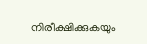നിരീക്ഷിക്കുകയും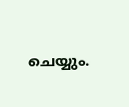ചെയ്യും.